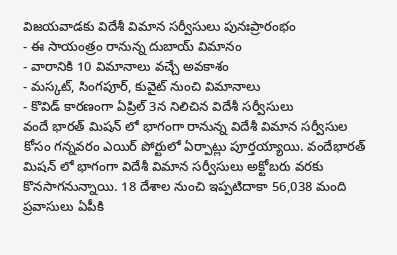విజయవాడకు విదేశీ విమాన సర్వీసులు పునఃప్రారంభం
- ఈ సాయంత్రం రానున్న దుబాయ్ విమానం
- వారానికి 10 విమానాలు వచ్చే అవకాశం
- మస్కట్, సింగపూర్, కువైట్ నుంచి విమానాలు
- కొవిడ్ కారణంగా ఏప్రిల్ 3న నిలిచిన విదేశీ సర్వీసులు
వందే భారత్ మిషన్ లో భాగంగా రానున్న విదేశీ విమాన సర్వీసుల కోసం గన్నవరం ఎయిర్ పోర్టులో ఏర్పాట్లు పూర్తయ్యాయి. వందేభారత్ మిషన్ లో భాగంగా విదేశీ విమాన సర్వీసులు అక్టోబరు వరకు కొనసాగనున్నాయి. 18 దేశాల నుంచి ఇప్పటిదాకా 56,038 మంది ప్రవాసులు ఏపీకి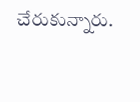చేరుకున్నారు.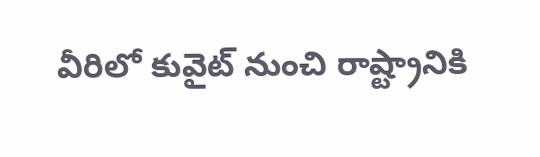వీరిలో కువైట్ నుంచి రాష్ట్రానికి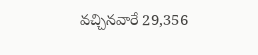వచ్చినవారే 29,356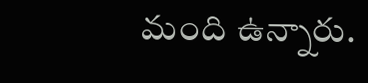మంది ఉన్నారు.